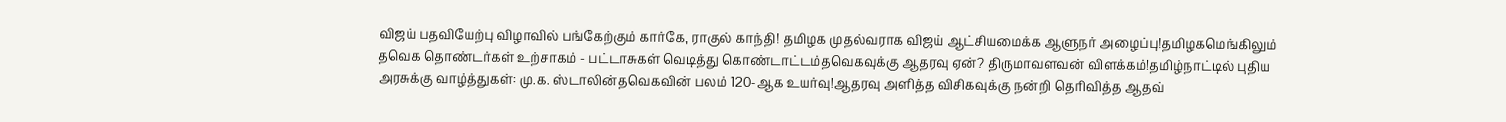விஜய் பதவியேற்பு விழாவில் பங்கேற்கும் கார்கே, ராகுல் காந்தி! தமிழக முதல்வராக விஜய் ஆட்சியமைக்க ஆளுநர் அழைப்பு!தமிழகமெங்கிலும் தவெக தொண்டர்கள் உற்சாகம் - பட்டாசுகள் வெடித்து கொண்டாட்டம்தவெகவுக்கு ஆதரவு ஏன்? திருமாவளவன் விளக்கம்!தமிழ்நாட்டில் புதிய அரசுக்கு வாழ்த்துகள்: மு.க. ஸ்டாலின்தவெகவின் பலம் 120-ஆக உயர்வு!ஆதரவு அளித்த விசிகவுக்கு நன்றி தெரிவித்த ஆதவ்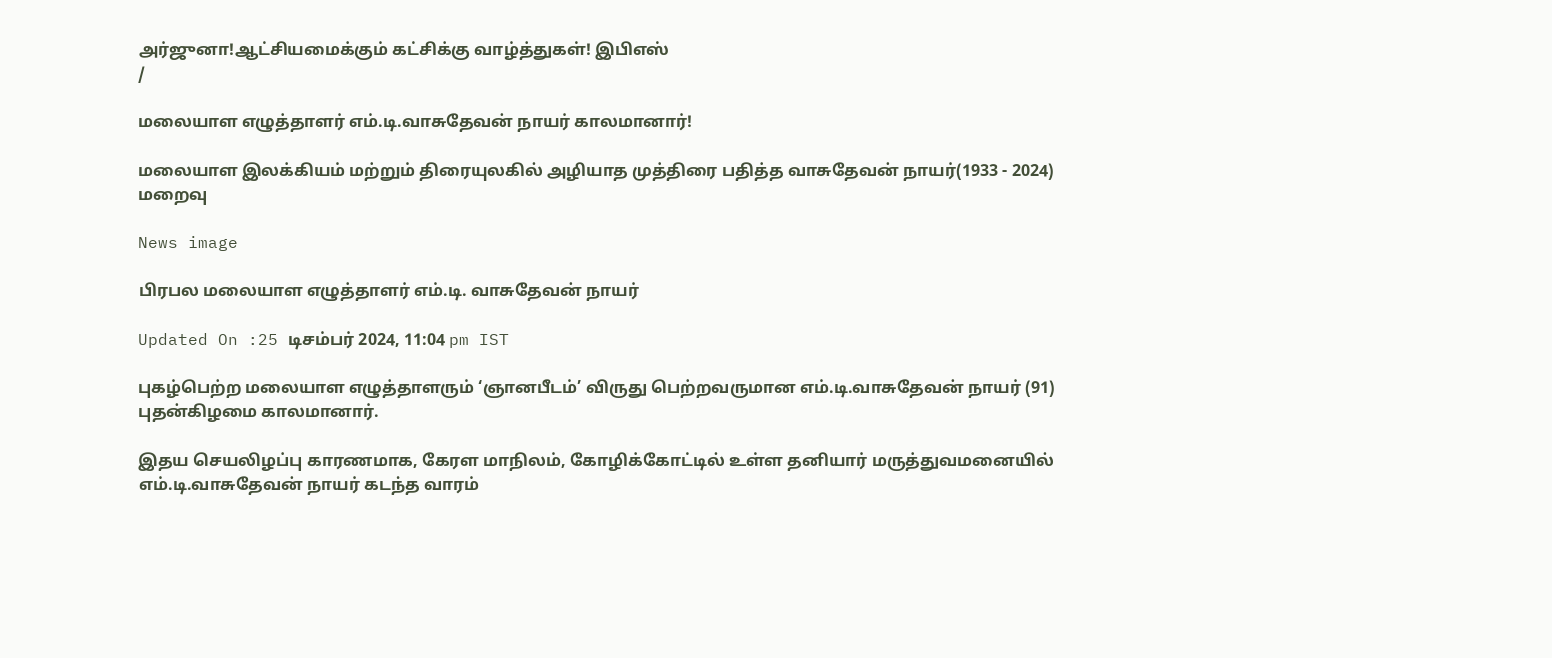அர்ஜுனா!ஆட்சியமைக்கும் கட்சிக்கு வாழ்த்துகள்! இபிஎஸ்
/

மலையாள எழுத்தாளர் எம்.டி.வாசுதேவன் நாயர் காலமானார்!

மலையாள இலக்கியம் மற்றும் திரையுலகில் அழியாத முத்திரை பதித்த வாசுதேவன் நாயர்(1933 - 2024) மறைவு

News image

பிரபல மலையாள எழுத்தாளர் எம்.டி. வாசுதேவன் நாயர்

Updated On :25 டிசம்பர் 2024, 11:04 pm IST

புகழ்பெற்ற மலையாள எழுத்தாளரும் ‘ஞானபீடம்’ விருது பெற்றவருமான எம்.டி.வாசுதேவன் நாயர் (91) புதன்கிழமை காலமானார்.

இதய செயலிழப்பு காரணமாக, கேரள மாநிலம், கோழிக்கோட்டில் உள்ள தனியார் மருத்துவமனையில் எம்.டி.வாசுதேவன் நாயர் கடந்த வாரம்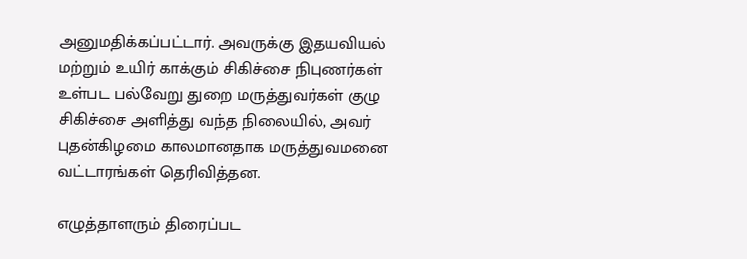அனுமதிக்கப்பட்டார். அவருக்கு இதயவியல் மற்றும் உயிர் காக்கும் சிகிச்சை நிபுணர்கள் உள்பட பல்வேறு துறை மருத்துவர்கள் குழு சிகிச்சை அளித்து வந்த நிலையில், அவர் புதன்கிழமை காலமானதாக மருத்துவமனை வட்டாரங்கள் தெரிவித்தன.

எழுத்தாளரும் திரைப்பட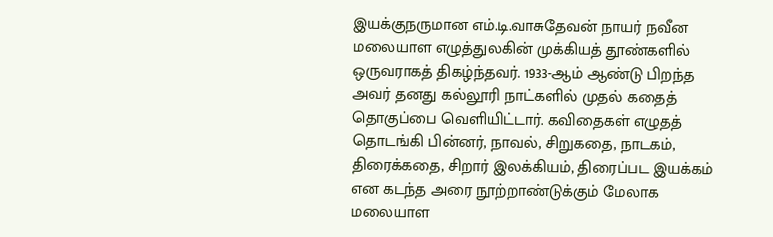இயக்குநருமான எம்.டி.வாசுதேவன் நாயர் நவீன மலையாள எழுத்துலகின் முக்கியத் தூண்களில் ஒருவராகத் திகழ்ந்தவர். 1933-ஆம் ஆண்டு பிறந்த அவர் தனது கல்லூரி நாட்களில் முதல் கதைத் தொகுப்பை வெளியிட்டார். கவிதைகள் எழுதத் தொடங்கி பின்னர், நாவல், சிறுகதை, நாடகம், திரைக்கதை, சிறார் இலக்கியம், திரைப்பட இயக்கம் என கடந்த அரை நூற்றாண்டுக்கும் மேலாக மலையாள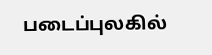படைப்புலகில்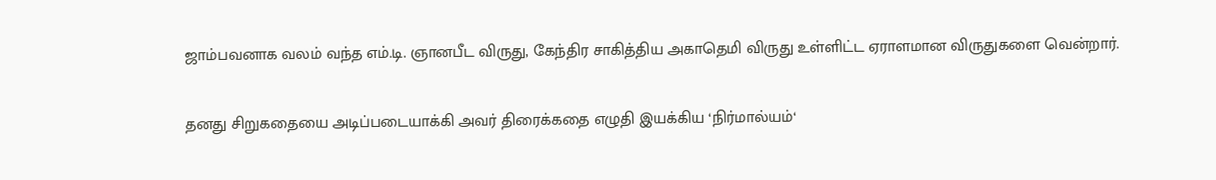ஜாம்பவனாக வலம் வந்த எம்.டி. ஞானபீட விருது, கேந்திர சாகித்திய அகாதெமி விருது உள்ளிட்ட ஏராளமான விருதுகளை வென்றார்.

தனது சிறுகதையை அடிப்படையாக்கி அவர் திரைக்கதை எழுதி இயக்கிய ‘நிர்மால்யம்‘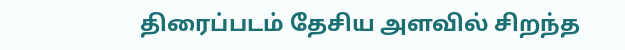திரைப்படம் தேசிய அளவில் சிறந்த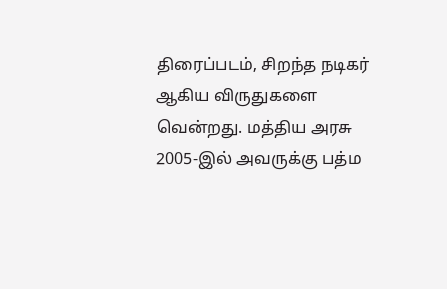திரைப்படம், சிறந்த நடிகர் ஆகிய விருதுகளை வென்றது. மத்திய அரசு 2005-இல் அவருக்கு பத்ம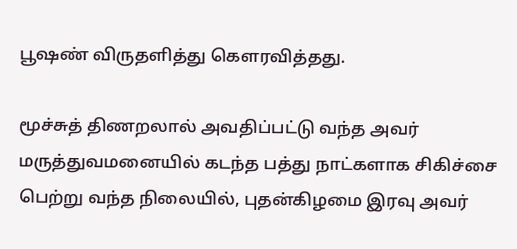பூஷண் விருதளித்து கௌரவித்தது.

மூச்சுத் திணறலால் அவதிப்பட்டு வந்த அவர் மருத்துவமனையில் கடந்த பத்து நாட்களாக சிகிச்சை பெற்று வந்த நிலையில், புதன்கிழமை இரவு அவர்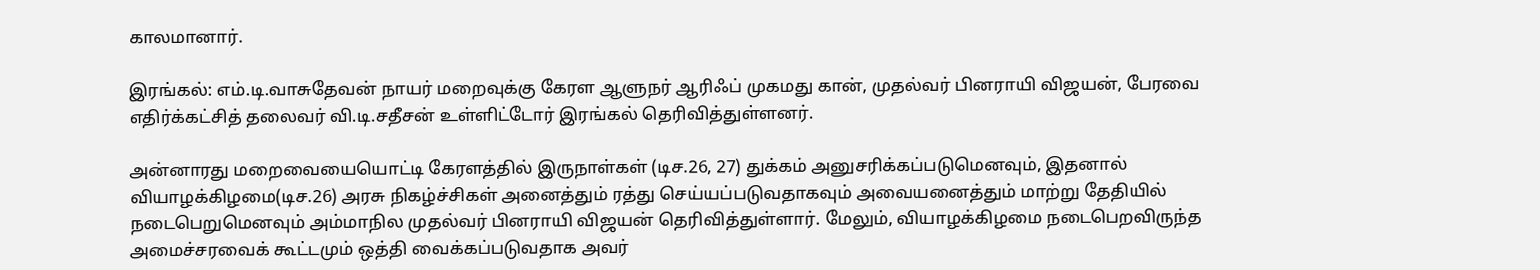காலமானார்.

இரங்கல்: எம்.டி.வாசுதேவன் நாயர் மறைவுக்கு கேரள ஆளுநர் ஆரிஃப் முகமது கான், முதல்வர் பினராயி விஜயன், பேரவை எதிர்க்கட்சித் தலைவர் வி.டி.சதீசன் உள்ளிட்டோர் இரங்கல் தெரிவித்துள்ளனர்.

அன்னாரது மறைவையையொட்டி கேரளத்தில் இருநாள்கள் (டிச.26, 27) துக்கம் அனுசரிக்கப்படுமெனவும், இதனால் வியாழக்கிழமை(டிச.26) அரசு நிகழ்ச்சிகள் அனைத்தும் ரத்து செய்யப்படுவதாகவும் அவையனைத்தும் மாற்று தேதியில் நடைபெறுமெனவும் அம்மாநில முதல்வர் பினராயி விஜயன் தெரிவித்துள்ளார். மேலும், வியாழக்கிழமை நடைபெறவிருந்த அமைச்சரவைக் கூட்டமும் ஒத்தி வைக்கப்படுவதாக அவர்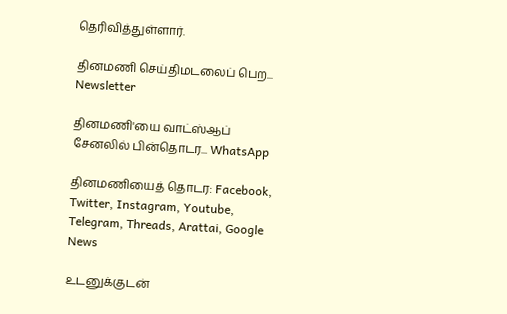தெரிவித்துள்ளார்.

தினமணி செய்திமடலைப் பெற... Newsletter

தினமணி'யை வாட்ஸ்ஆப் சேனலில் பின்தொடர... WhatsApp

தினமணியைத் தொடர: Facebook, Twitter, Instagram, Youtube, Telegram, Threads, Arattai, Google News

உடனுக்குடன்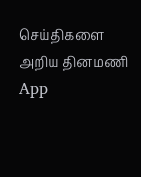செய்திகளை அறிய தினமணி App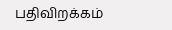பதிவிறக்கம்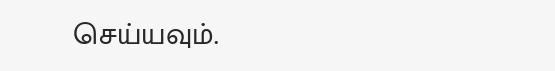செய்யவும்.